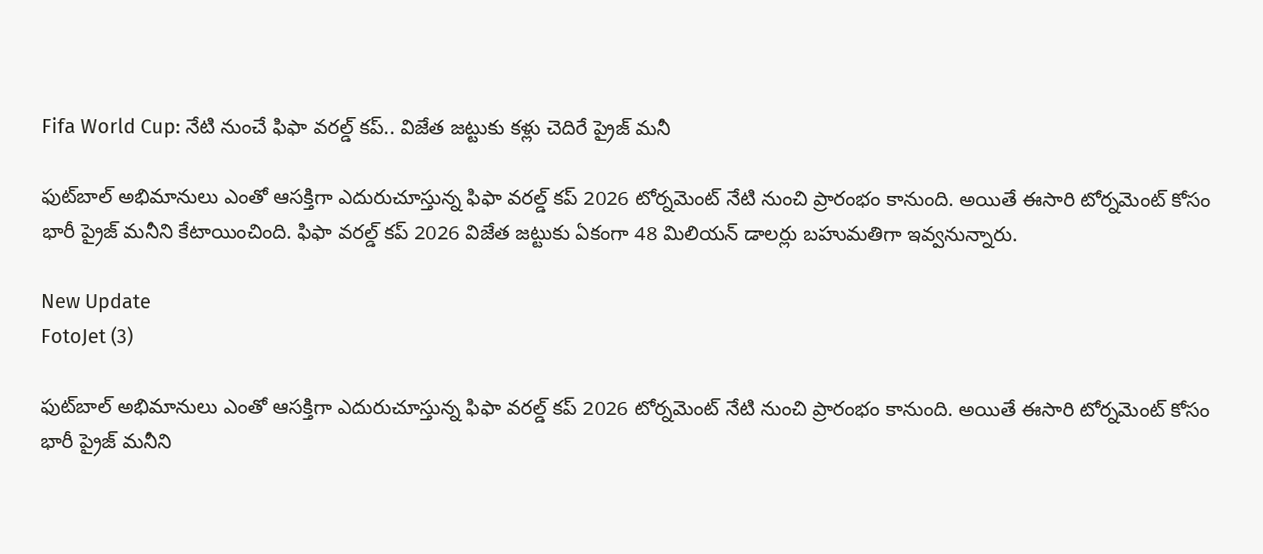Fifa World Cup: నేటి నుంచే ఫిఫా వరల్డ్ కప్.. విజేత జట్టుకు కళ్లు చెదిరే ప్రైజ్ మనీ

ఫుట్‌బాల్ అభిమానులు ఎంతో ఆసక్తిగా ఎదురుచూస్తున్న ఫిఫా వరల్డ్ కప్ 2026 టోర్నమెంట్‌ నేటి నుంచి ప్రారంభం కానుంది. అయితే ఈసారి టోర్నమెంట్ కోసం భారీ ప్రైజ్ మనీని కేటాయించింది. ఫిఫా వరల్డ్ కప్ 2026 విజేత జట్టుకు ఏకంగా 48 మిలియన్ డాలర్లు బహుమతిగా ఇవ్వనున్నారు.

New Update
FotoJet (3)

ఫుట్‌బాల్ అభిమానులు ఎంతో ఆసక్తిగా ఎదురుచూస్తున్న ఫిఫా వరల్డ్ కప్ 2026 టోర్నమెంట్‌ నేటి నుంచి ప్రారంభం కానుంది. అయితే ఈసారి టోర్నమెంట్ కోసం భారీ ప్రైజ్ మనీని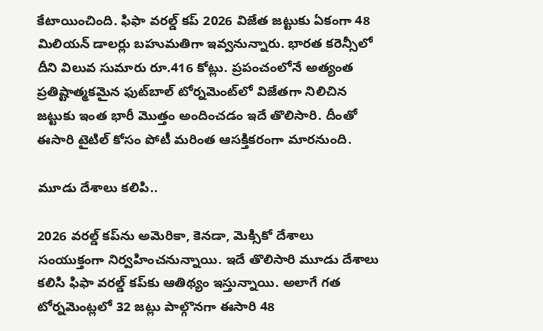కేటాయించింది. ఫిఫా వరల్డ్ కప్ 2026 విజేత జట్టుకు ఏకంగా 48 మిలియన్ డాలర్లు బహుమతిగా ఇవ్వనున్నారు. భారత కరెన్సీలో దీని విలువ సుమారు రూ.416 కోట్లు. ప్రపంచంలోనే అత్యంత ప్రతిష్టాత్మకమైన ఫుట్‌బాల్ టోర్నమెంట్‌లో విజేతగా నిలిచిన జట్టుకు ఇంత భారీ మొత్తం అందించడం ఇదే తొలిసారి. దీంతో ఈసారి టైటిల్ కోసం పోటీ మరింత ఆసక్తికరంగా మారనుంది.

మూడు దేశాలు కలిపి..

2026 వరల్డ్ కప్‌ను అమెరికా, కెనడా, మెక్సికో దేశాలు సంయుక్తంగా నిర్వహించనున్నాయి. ఇదే తొలిసారి మూడు దేశాలు కలిసి ఫిఫా వరల్డ్ కప్‌కు ఆతిథ్యం ఇస్తున్నాయి. అలాగే గత టోర్నమెంట్లలో 32 జట్లు పాల్గొనగా ఈసారి 48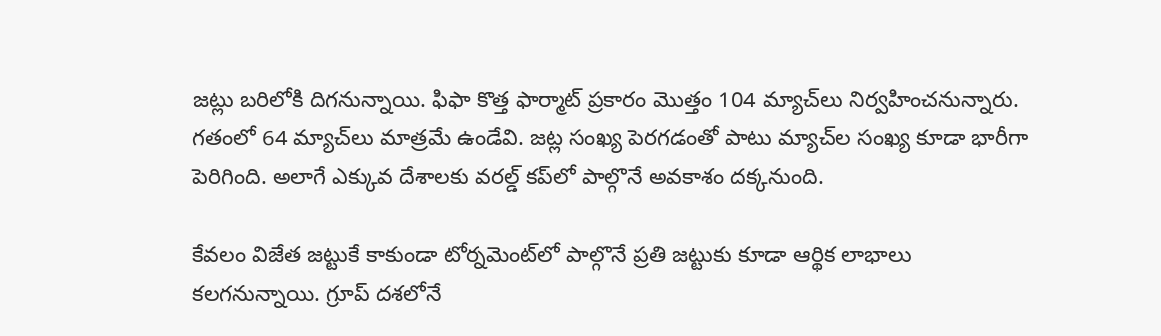జట్లు బరిలోకి దిగనున్నాయి. ఫిఫా కొత్త ఫార్మాట్ ప్రకారం మొత్తం 104 మ్యాచ్‌లు నిర్వహించనున్నారు. గతంలో 64 మ్యాచ్‌లు మాత్రమే ఉండేవి. జట్ల సంఖ్య పెరగడంతో పాటు మ్యాచ్‌ల సంఖ్య కూడా భారీగా పెరిగింది. అలాగే ఎక్కువ దేశాలకు వరల్డ్ కప్‌లో పాల్గొనే అవకాశం దక్కనుంది.

కేవలం విజేత జట్టుకే కాకుండా టోర్నమెంట్‌లో పాల్గొనే ప్రతి జట్టుకు కూడా ఆర్థిక లాభాలు కలగనున్నాయి. గ్రూప్ దశలోనే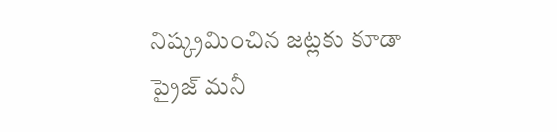నిష్క్రమించిన జట్లకు కూడా ప్రైజ్ మనీ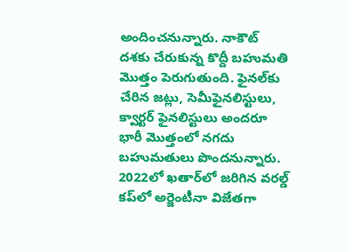అందించనున్నారు. నాకౌట్ దశకు చేరుకున్న కొద్దీ బహుమతి మొత్తం పెరుగుతుంది. ఫైనల్‌కు చేరిన జట్లు, సెమీఫైనలిస్టులు, క్వార్టర్ ఫైనలిస్టులు అందరూ భారీ మొత్తంలో నగదు బహుమతులు పొందనున్నారు. 2022లో ఖతార్‌లో జరిగిన వరల్డ్ కప్‌లో అర్జెంటీనా విజేతగా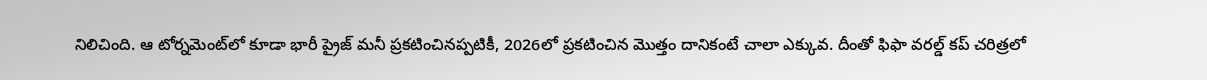నిలిచింది. ఆ టోర్నమెంట్‌లో కూడా భారీ ప్రైజ్ మనీ ప్రకటించినప్పటికీ, 2026లో ప్రకటించిన మొత్తం దానికంటే చాలా ఎక్కువ. దీంతో ఫిఫా వరల్డ్ కప్ చరిత్రలో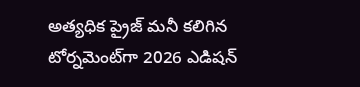అత్యధిక ప్రైజ్ మనీ కలిగిన టోర్నమెంట్‌గా 2026 ఎడిషన్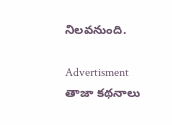నిలవనుంది.

Advertisment
తాజా కథనాలు